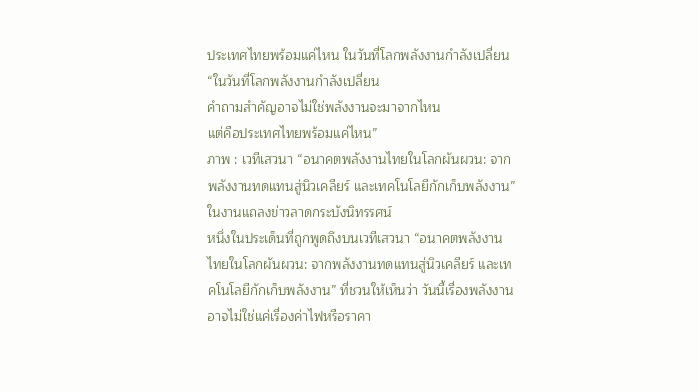ประเทศไทยพร้อมแค่ไหน ในวันที่โลกพลังงานกำลังเปลี่ยน
“ในวันที่โลกพลังงานกำลังเปลี่ยน
คำถามสำคัญอาจไม่ใช่พลังงานจะมาจากไหน
แต่คือประเทศไทยพร้อมแค่ไหน”
ภาพ : เวทีเสวนา “อนาคตพลังงานไทยในโลกผันผวน: จากพลังงานทดแทนสู่นิวเคลียร์ และเทคโนโลยีกักเก็บพลังงาน”
ในงานแถลงข่าวลาดกระบังนิทรรศน์
หนึ่งในประเด็นที่ถูกพูดถึงบนเวทีเสวนา “อนาคตพลังงานไทยในโลกผันผวน: จากพลังงานทดแทนสู่นิวเคลียร์ และเทคโนโลยีกักเก็บพลังงาน” ที่ชวนให้เห็นว่า วันนี้เรื่องพลังงานอาจไม่ใช่แค่เรื่องค่าไฟหรือราคา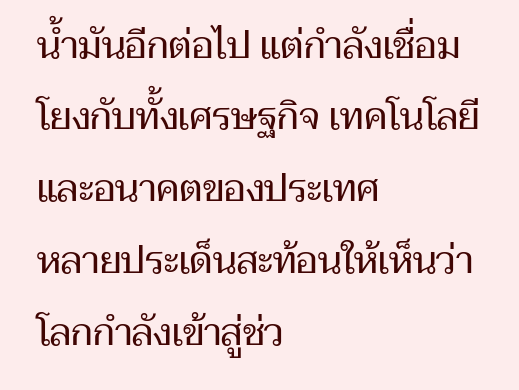น้ำมันอีกต่อไป แต่กำลังเชื่อมโยงกับทั้งเศรษฐกิจ เทคโนโลยี และอนาคตของประเทศ
หลายประเด็นสะท้อนให้เห็นว่า โลกกำลังเข้าสู่ช่ว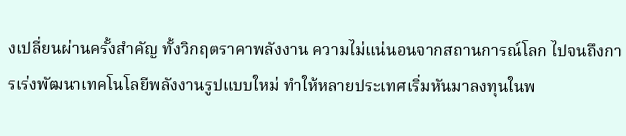งเปลี่ยนผ่านครั้งสำคัญ ทั้งวิกฤตราคาพลังงาน ความไม่แน่นอนจากสถานการณ์โลก ไปจนถึงการเร่งพัฒนาเทคโนโลยีพลังงานรูปแบบใหม่ ทำให้หลายประเทศเริ่มหันมาลงทุนในพ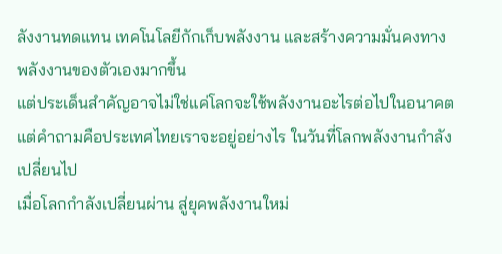ลังงานทดแทน เทคโนโลยีกักเก็บพลังงาน และสร้างความมั่นคงทางพลังงานของตัวเองมากขึ้น
แต่ประเด็นสำคัญอาจไม่ใช่แค่โลกจะใช้พลังงานอะไรต่อไปในอนาคต แต่คำถามคือประเทศไทยเราจะอยู่อย่างไร ในวันที่โลกพลังงานกำลังเปลี่ยนไป
เมื่อโลกกำลังเปลี่ยนผ่าน สู่ยุคพลังงานใหม่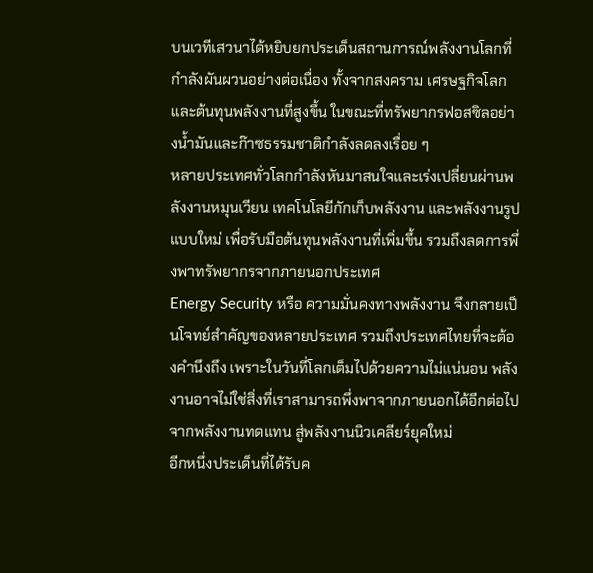บนเวทีเสวนาได้หยิบยกประเด็นสถานการณ์พลังงานโลกที่กำลังผันผวนอย่างต่อเนื่อง ทั้งจากสงคราม เศรษฐกิจโลก และต้นทุนพลังงานที่สูงขึ้น ในขณะที่ทรัพยากรฟอสซิลอย่างน้ำมันและก๊าซธรรมชาติกำลังลดลงเรื่อย ๆ
หลายประเทศทั่วโลกกำลังหันมาสนใจและเร่งเปลี่ยนผ่านพลังงานหมุนเวียน เทคโนโลยีกักเก็บพลังงาน และพลังงานรูปแบบใหม่ เพื่อรับมือต้นทุนพลังงานที่เพิ่มขึ้น รวมถึงลดการพึ่งพาทรัพยากรจากภายนอกประเทศ
Energy Security หรือ ความมั่นคงทางพลังงาน จึงกลายเป็นโจทย์สำคัญของหลายประเทศ รวมถึงประเทศไทยที่จะต้องคำนึงถึง เพราะในวันที่โลกเต็มไปด้วยความไม่แน่นอน พลังงานอาจไม่ใช่สิ่งที่เราสามารถพึ่งพาจากภายนอกได้อีกต่อไป
จากพลังงานทดแทน สู่พลังงานนิวเคลียร์ยุคใหม่
อีกหนึ่งประเด็นที่ได้รับค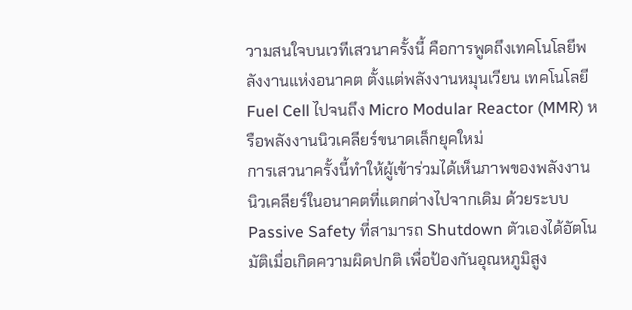วามสนใจบนเวทีเสวนาครั้งนี้ คือการพูดถึงเทคโนโลยีพลังงานแห่งอนาคต ตั้งแต่พลังงานหมุนเวียน เทคโนโลยี Fuel Cell ไปจนถึง Micro Modular Reactor (MMR) หรือพลังงานนิวเคลียร์ขนาดเล็กยุคใหม่
การเสวนาครั้งนี้ทำให้ผู้เข้าร่วมได้เห็นภาพของพลังงานนิวเคลียร์ในอนาคตที่แตกต่างไปจากเดิม ด้วยระบบ Passive Safety ที่สามารถ Shutdown ตัวเองได้อัตโนมัติเมื่อเกิดความผิดปกติ เพื่อป้องกันอุณหภูมิสูง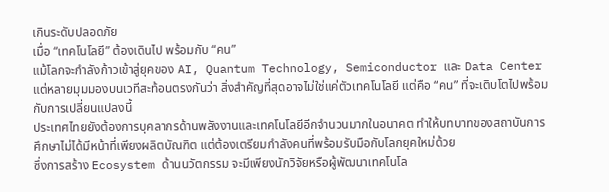เกินระดับปลอดภัย
เมื่อ “เทคโนโลยี” ต้องเดินไป พร้อมกับ “คน”
แม้โลกจะกำลังก้าวเข้าสู่ยุคของ AI, Quantum Technology, Semiconductor และ Data Center แต่หลายมุมมองบนเวทีสะท้อนตรงกันว่า สิ่งสำคัญที่สุดอาจไม่ใช่แค่ตัวเทคโนโลยี แต่คือ “คน” ที่จะเติบโตไปพร้อมกับการเปลี่ยนแปลงนี้
ประเทศไทยยังต้องการบุคลากรด้านพลังงานและเทคโนโลยีอีกจำนวนมากในอนาคต ทำให้บทบาทของสถาบันการศึกษาไม่ได้มีหน้าที่เพียงผลิตบัณฑิต แต่ต้องเตรียมกำลังคนที่พร้อมรับมือกับโลกยุคใหม่ด้วย
ซึ่งการสร้าง Ecosystem ด้านนวัตกรรม จะมีเพียงนักวิจัยหรือผู้พัฒนาเทคโนโล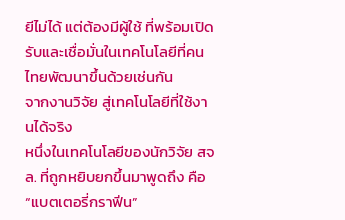ยีไม่ได้ แต่ต้องมีผู้ใช้ ที่พร้อมเปิดรับและเชื่อมั่นในเทคโนโลยีที่คนไทยพัฒนาขึ้นด้วยเช่นกัน
จากงานวิจัย สู่เทคโนโลยีที่ใช้งานได้จริง
หนึ่งในเทคโนโลยีของนักวิจัย สจล. ที่ถูกหยิบยกขึ้นมาพูดถึง คือ “แบตเตอรี่กราฟีน”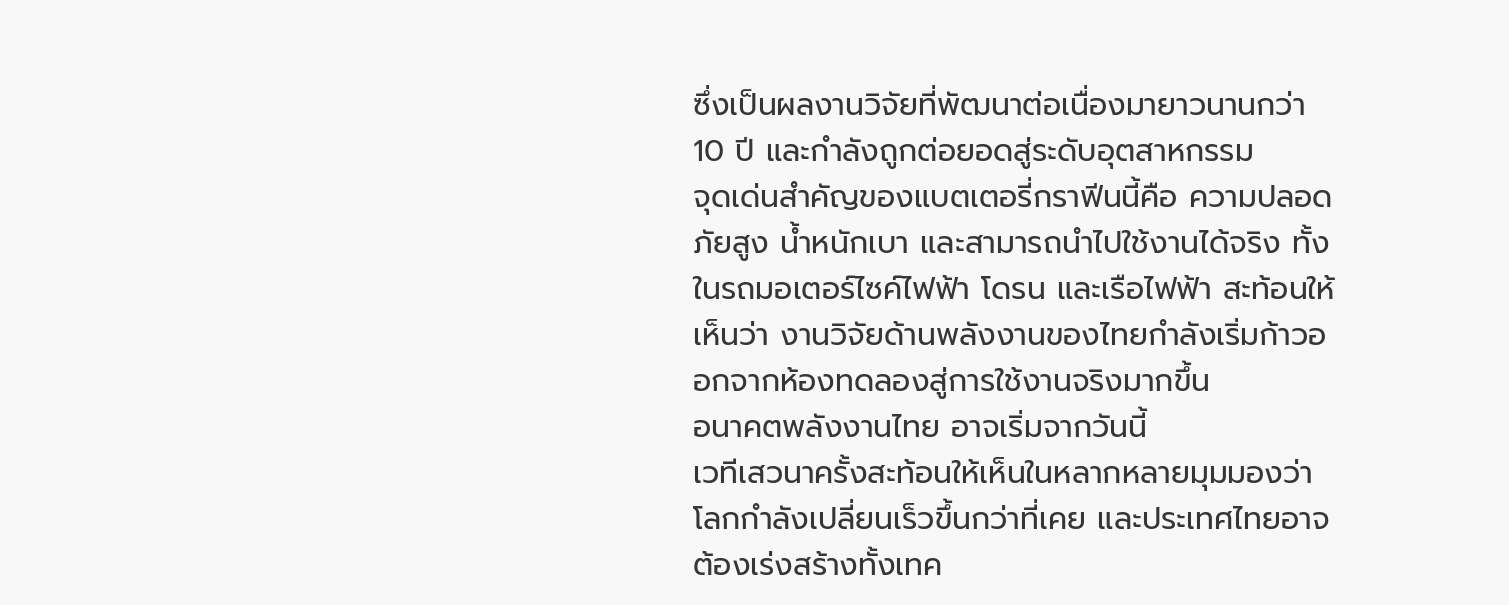ซึ่งเป็นผลงานวิจัยที่พัฒนาต่อเนื่องมายาวนานกว่า 10 ปี และกำลังถูกต่อยอดสู่ระดับอุตสาหกรรม
จุดเด่นสำคัญของแบตเตอรี่กราฟีนนี้คือ ความปลอดภัยสูง น้ำหนักเบา และสามารถนำไปใช้งานได้จริง ทั้งในรถมอเตอร์ไซค์ไฟฟ้า โดรน และเรือไฟฟ้า สะท้อนให้เห็นว่า งานวิจัยด้านพลังงานของไทยกำลังเริ่มก้าวออกจากห้องทดลองสู่การใช้งานจริงมากขึ้น
อนาคตพลังงานไทย อาจเริ่มจากวันนี้
เวทีเสวนาครั้งสะท้อนให้เห็นในหลากหลายมุมมองว่า โลกกำลังเปลี่ยนเร็วขึ้นกว่าที่เคย และประเทศไทยอาจต้องเร่งสร้างทั้งเทค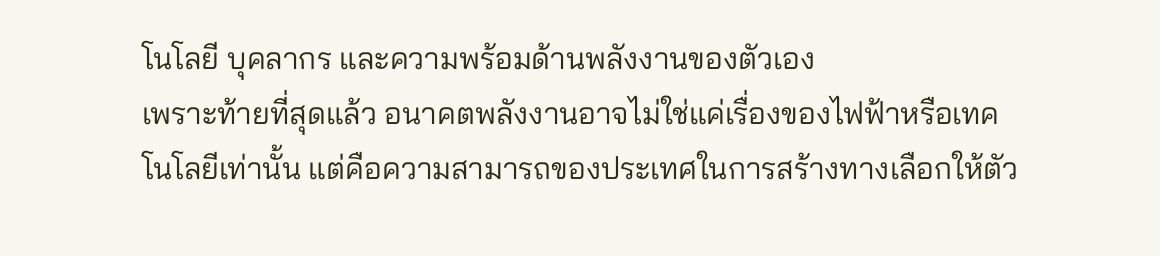โนโลยี บุคลากร และความพร้อมด้านพลังงานของตัวเอง
เพราะท้ายที่สุดแล้ว อนาคตพลังงานอาจไม่ใช่แค่เรื่องของไฟฟ้าหรือเทคโนโลยีเท่านั้น แต่คือความสามารถของประเทศในการสร้างทางเลือกให้ตัว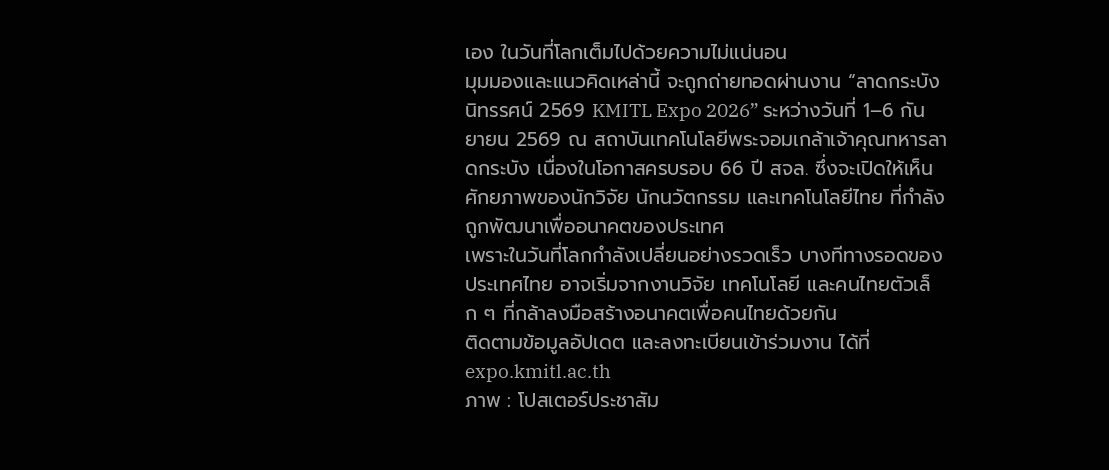เอง ในวันที่โลกเต็มไปด้วยความไม่แน่นอน
มุมมองและแนวคิดเหล่านี้ จะถูกถ่ายทอดผ่านงาน “ลาดกระบังนิทรรศน์ 2569 KMITL Expo 2026” ระหว่างวันที่ 1–6 กันยายน 2569 ณ สถาบันเทคโนโลยีพระจอมเกล้าเจ้าคุณทหารลาดกระบัง เนื่องในโอกาสครบรอบ 66 ปี สจล. ซึ่งจะเปิดให้เห็นศักยภาพของนักวิจัย นักนวัตกรรม และเทคโนโลยีไทย ที่กำลังถูกพัฒนาเพื่ออนาคตของประเทศ
เพราะในวันที่โลกกำลังเปลี่ยนอย่างรวดเร็ว บางทีทางรอดของประเทศไทย อาจเริ่มจากงานวิจัย เทคโนโลยี และคนไทยตัวเล็ก ๆ ที่กล้าลงมือสร้างอนาคตเพื่อคนไทยด้วยกัน
ติดตามข้อมูลอัปเดต และลงทะเบียนเข้าร่วมงาน ได้ที่ expo.kmitl.ac.th
ภาพ : โปสเตอร์ประชาสัม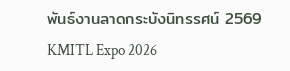พันธ์งานลาดกระบังนิทรรศน์ 2569
KMITL Expo 2026